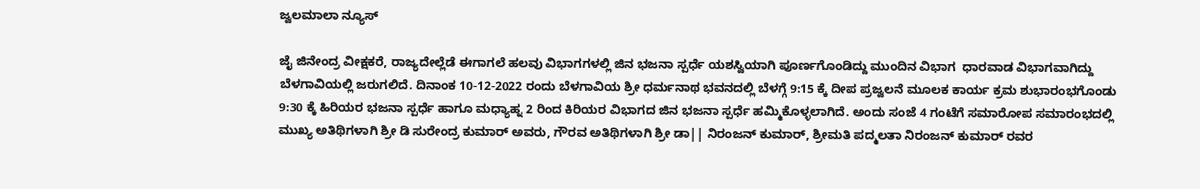ಜ್ವಲಮಾಲಾ ನ್ಯೂಸ್

ಜೈ ಜಿನೇಂದ್ರ ವೀಕ್ಷಕರೆ, ರಾಜ್ಯದೇಲ್ಲೆಡೆ ಈಗಾಗಲೆ ಹಲವು ವಿಭಾಗಗಳಲ್ಲಿ ಜಿನ ಭಜನಾ ಸ್ಪರ್ಧೆ ಯಶಸ್ವಿಯಾಗಿ ಪೂರ್ಣಗೊಂಡಿದ್ದು ಮುಂದಿನ ವಿಭಾಗ  ಧಾರವಾಡ ವಿಭಾಗವಾಗಿದ್ದು ಬೆಳಗಾವಿಯಲ್ಲಿ ಜರುಗಲಿದೆ. ದಿನಾಂಕ 10-12-2022 ರಂದು ಬೆಳಗಾವಿಯ ಶ್ರೀ ಧರ್ಮನಾಥ ಭವನದಲ್ಲಿ ಬೆಳಗ್ಗೆ 9:15 ಕ್ಕೆ ದೀಪ ಪ್ರಜ್ವಲನೆ ಮೂಲಕ ಕಾರ್ಯ ಕ್ರಮ ಶುಭಾರಂಭಗೊಂಡು 9:30 ಕ್ಕೆ ಹಿರಿಯರ ಭಜನಾ ಸ್ಪರ್ಧೆ ಹಾಗೂ ಮಧ್ಯಾಹ್ನ 2 ರಿಂದ ಕಿರಿಯರ ವಿಭಾಗದ ಜಿನ ಭಜನಾ ಸ್ಪರ್ಧೆ ಹಮ್ಮಿಕೊಳ್ಳಲಾಗಿದೆ. ಅಂದು ಸಂಜೆ 4 ಗಂಟೆಗೆ ಸಮಾರೋಪ ಸಮಾರಂಭದಲ್ಲಿ ಮುಖ್ಯ ಅತಿಥಿಗಳಾಗಿ ಶ್ರೀ ಡಿ ಸುರೇಂದ್ರ ಕುಮಾರ್ ಅವರು, ಗೌರವ ಅತಿಥಿಗಳಾಗಿ ಶ್ರೀ ಡಾ|| ನಿರಂಜನ್ ಕುಮಾರ್, ಶ್ರೀಮತಿ ಪದ್ಮಲತಾ ನಿರಂಜನ್ ಕುಮಾರ್ ರವರ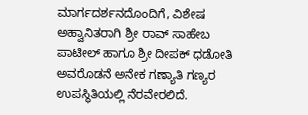ಮಾರ್ಗದರ್ಶನದೊಂದಿಗೆ, ವಿಶೇಷ ಅಹ್ವಾನಿತರಾಗಿ ಶ್ರೀ ರಾವ್ ಸಾಹೇಬ ಪಾಟೀಲ್ ಹಾಗೂ ಶ್ರೀ ದೀಪಕ್ ಧಡೋತಿ ಅವರೊಡನೆ ಅನೇಕ ಗಣ್ಯಾತಿ ಗಣ್ಯರ ಉಪಸ್ಥಿತಿಯಲ್ಲಿ ನೆರವೇರಲಿದೆ.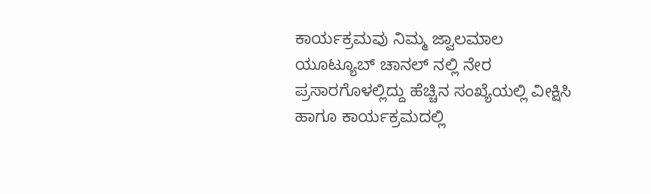ಕಾರ್ಯಕ್ರಮವು ನಿಮ್ಮ ಜ್ವಾಲಮಾಲ ಯೂಟ್ಯೂಬ್ ಚಾನಲ್ ನಲ್ಲಿ ನೇರ ಪ್ರಸಾರಗೊಳಲ್ಲಿದ್ದು ಹೆಚ್ಚಿನ ಸಂಖ್ಯೆಯಲ್ಲಿ ವೀಕ್ಷಿಸಿ ಹಾಗೂ ಕಾರ್ಯಕ್ರಮದಲ್ಲಿ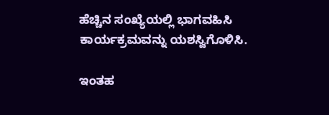ಹೆಚ್ಚಿನ ಸಂಖ್ಯೆಯಲ್ಲಿ ಭಾಗವಹಿಸಿ ಕಾರ್ಯಕ್ರಮವನ್ನು ಯಶಸ್ವಿಗೊಳಿಸಿ.

ಇಂತಹ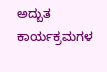ಅದ್ಬುತ ಕಾರ್ಯಕ್ರಮಗಳ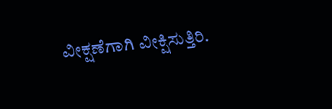ವೀಕ್ಷಣೆಗಾಗಿ ವೀಕ್ಷಿಸುತ್ತಿರಿ.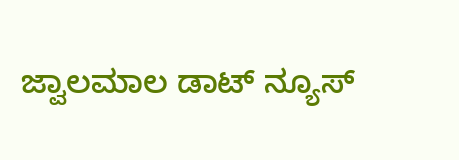ಜ್ವಾಲಮಾಲ ಡಾಟ್ ನ್ಯೂಸ್